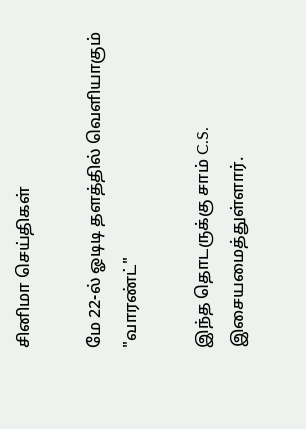சினிமா செய்திகள்

மே 22-ல் ஓடிடி தளத்தில் வெளியாகும் "வாரண்ட்"

இந்த தொடருக்கு சாம் C.S. இசையமைத்துள்ளார்.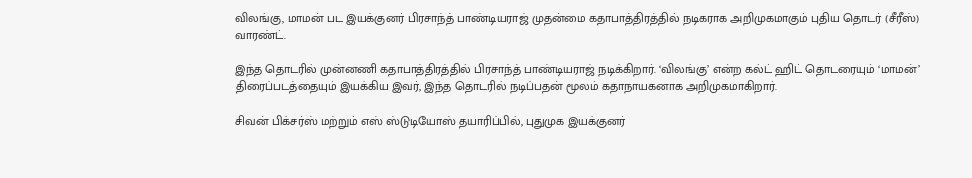விலங்கு, மாமன் பட இயக்குனர் பிரசாந்த் பாண்டியராஜ் முதன்மை கதாபாத்திரத்தில் நடிகராக அறிமுகமாகும் புதிய தொடர் (சீரீஸ்) வாரண்ட்.

இந்த தொடரில் முன்னணி கதாபாத்திரத்தில் பிரசாந்த் பாண்டியராஜ் நடிக்கிறார். ‘விலங்கு’ என்ற கல்ட் ஹிட் தொடரையும் ‘மாமன்’ திரைப்படத்தையும் இயக்கிய இவர், இந்த தொடரில் நடிப்பதன் மூலம் கதாநாயகனாக அறிமுகமாகிறார்.

சிவன் பிக்சர்ஸ் மற்றும் எஸ் ஸ்டுடியோஸ் தயாரிப்பில், புதுமுக இயக்குனர்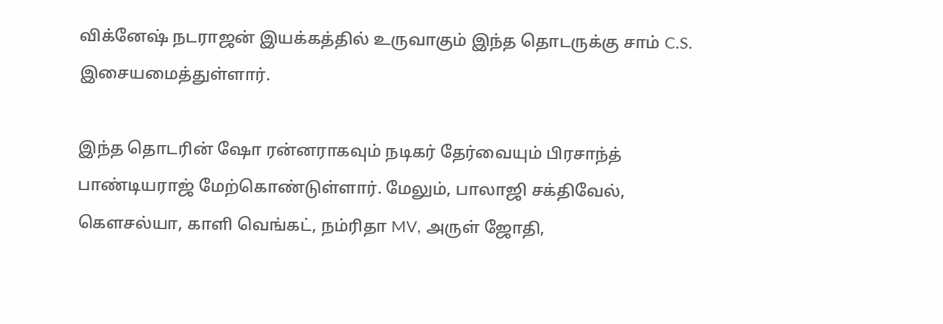விக்னேஷ் நடராஜன் இயக்கத்தில் உருவாகும் இந்த தொடருக்கு சாம் C.S. இசையமைத்துள்ளார்.

இந்த தொடரின் ஷோ ரன்னராகவும் நடிகர் தேர்வையும் பிரசாந்த் பாண்டியராஜ் மேற்கொண்டுள்ளார். மேலும், பாலாஜி சக்திவேல், கௌசல்யா, காளி வெங்கட், நம்ரிதா MV, அருள் ஜோதி,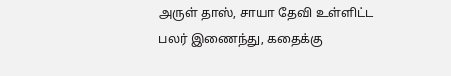அருள் தாஸ், சாயா தேவி உள்ளிட்ட பலர் இணைந்து, கதைக்கு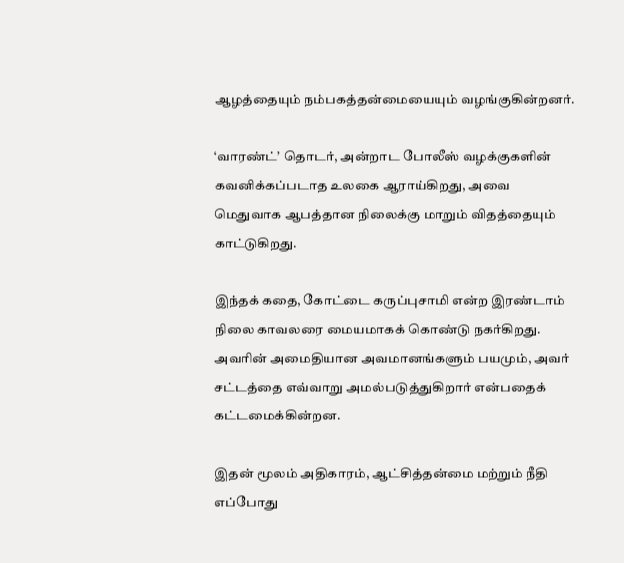ஆழத்தையும் நம்பகத்தன்மையையும் வழங்குகின்றனர்.

‘வாரண்ட்’ தொடர், அன்றாட போலீஸ் வழக்குகளின் கவனிக்கப்படாத உலகை ஆராய்கிறது, அவை மெதுவாக ஆபத்தான நிலைக்கு மாறும் விதத்தையும் காட்டுகிறது.

இந்தக் கதை, கோட்டை கருப்புசாமி என்ற இரண்டாம் நிலை காவலரை மையமாகக் கொண்டு நகர்கிறது. அவரின் அமைதியான அவமானங்களும் பயமும், அவர் சட்டத்தை எவ்வாறு அமல்படுத்துகிறார் என்பதைக் கட்டமைக்கின்றன.

இதன் மூலம் அதிகாரம், ஆட்சித்தன்மை மற்றும் நீதி எப்போது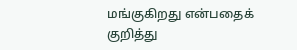மங்குகிறது என்பதைக் குறித்து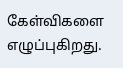கேள்விகளை எழுப்புகிறது.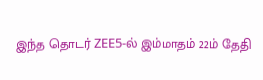இந்த தொடர் ZEE5-ல் இம்மாதம் 22ம் தேதி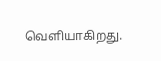வெளியாகிறது.